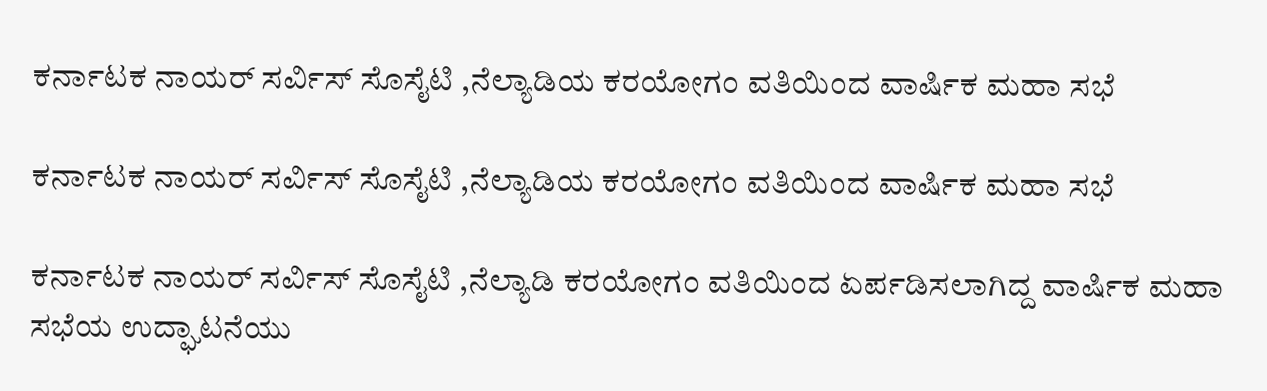ಕರ್ನಾಟಕ ನಾಯರ್ ಸರ್ವಿಸ್ ಸೊಸೈಟಿ ,ನೆಲ್ಯಾಡಿಯ ಕರಯೋಗಂ ವತಿಯಿಂದ ವಾರ್ಷಿಕ ಮಹಾ ಸಭೆ

ಕರ್ನಾಟಕ ನಾಯರ್ ಸರ್ವಿಸ್ ಸೊಸೈಟಿ ,ನೆಲ್ಯಾಡಿಯ ಕರಯೋಗಂ ವತಿಯಿಂದ ವಾರ್ಷಿಕ ಮಹಾ ಸಭೆ

ಕರ್ನಾಟಕ ನಾಯರ್ ಸರ್ವಿಸ್ ಸೊಸೈಟಿ ,ನೆಲ್ಯಾಡಿ ಕರಯೋಗಂ ವತಿಯಿಂದ ಏರ್ಪಡಿಸಲಾಗಿದ್ದ ವಾರ್ಷಿಕ ಮಹಾ ಸಭೆಯ ಉದ್ಘಾಟನೆಯು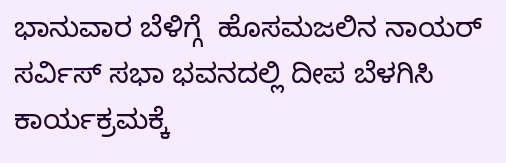ಭಾನುವಾರ ಬೆಳಿಗ್ಗೆ  ಹೊಸಮಜಲಿನ ನಾಯರ್ ಸರ್ವಿಸ್ ಸಭಾ ಭವನದಲ್ಲಿ ದೀಪ ಬೆಳಗಿಸಿ ಕಾರ್ಯಕ್ರಮಕ್ಕೆ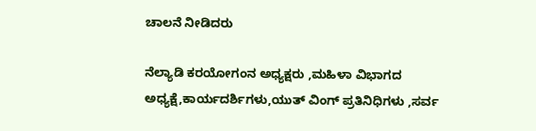ಚಾಲನೆ ನೀಡಿದರು

ನೆಲ್ಯಾಡಿ ಕರಯೋಗಂನ ಅಧ್ಯಕ್ಷರು ,ಮಹಿಳಾ ವಿಭಾಗದ ಅಧ್ಯಕ್ಷೆ,ಕಾರ್ಯದರ್ಶಿಗಳು,ಯುತ್ ವಿಂಗ್ ಪ್ರತಿನಿಧಿಗಳು ,ಸರ್ವ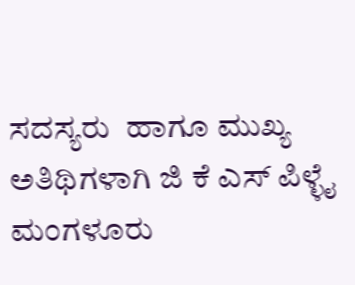ಸದಸ್ಯರು  ಹಾಗೂ ಮುಖ್ಯ ಅತಿಥಿಗಳಾಗಿ ಜಿ ಕೆ ಎಸ್ ಪಿಳ್ಳೈ ಮಂಗಳೂರು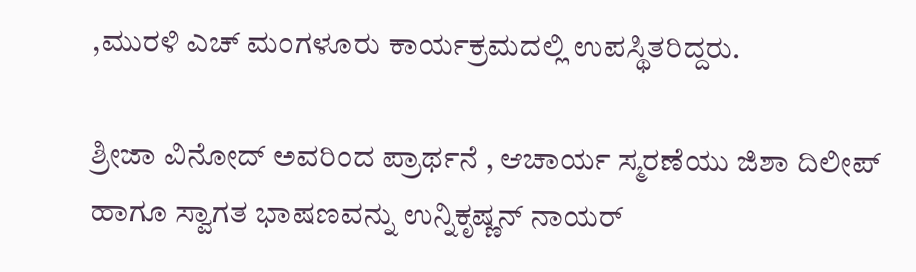,ಮುರಳಿ ಎಚ್ ಮಂಗಳೂರು ಕಾರ್ಯಕ್ರಮದಲ್ಲಿ ಉಪಸ್ಥಿತರಿದ್ದರು.

ಶ್ರೀಜಾ ವಿನೋದ್ ಅವರಿಂದ ಪ್ರಾರ್ಥನೆ , ಆಚಾರ್ಯ ಸ್ಮರಣೆಯು ಜಿಶಾ ದಿಲೀಪ್ ಹಾಗೂ ಸ್ವಾಗತ ಭಾಷಣವನ್ನು ಉನ್ನಿಕೃಷ್ಣನ್ ನಾಯರ್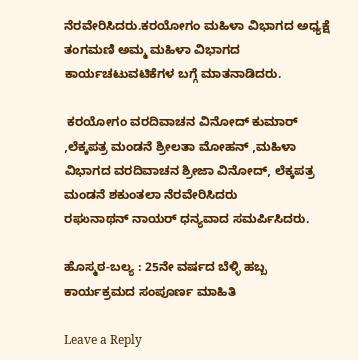ನೆರವೇರಿಸಿದರು.ಕರಯೋಗಂ ಮಹಿಳಾ ವಿಭಾಗದ ಅಧ್ಯಕ್ಷೆ ತಂಗಮಣಿ ಅಮ್ಮ ಮಹಿಳಾ ವಿಭಾಗದ ಕಾರ್ಯಚಟುವಟಿಕೆಗಳ ಬಗ್ಗೆ ಮಾತನಾಡಿದರು.

 ಕರಯೋಗಂ ವರದಿವಾಚನ ವಿನೋದ್ ಕುಮಾರ್ ,ಲೆಕ್ಕಪತ್ರ ಮಂಡನೆ ಶ್ರೀಲತಾ ಮೋಹನ್ ,ಮಹಿಳಾ ವಿಭಾಗದ ವರದಿವಾಚನ ಶ್ರೀಜಾ ವಿನೋದ್, ಲೆಕ್ಕಪತ್ರ ಮಂಡನೆ ಶಕುಂತಲಾ ನೆರವೇರಿಸಿದರು
ರಘುನಾಥನ್ ನಾಯರ್ ಧನ್ಯವಾದ ಸಮರ್ಪಿಸಿದರು.

ಹೊಸ್ಮಠ-ಬಲ್ಯ : 25ನೇ ವರ್ಷದ ಬೆಳ್ಳಿ ಹಬ್ಬ ಕಾರ್ಯಕ್ರಮದ ಸಂಪೂರ್ಣ ಮಾಹಿತಿ

Leave a Reply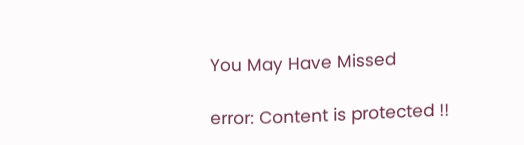You May Have Missed

error: Content is protected !!